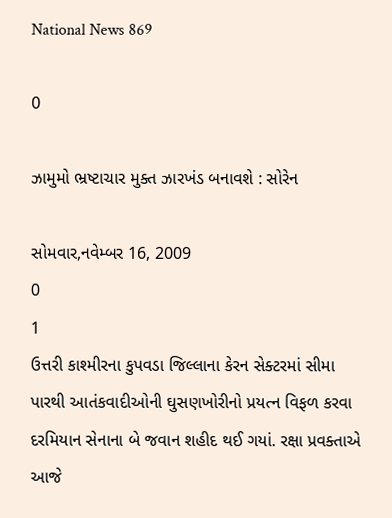National News 869

0

ઝામુમો ભ્રષ્ટાચાર મુક્ત ઝારખંડ બનાવશે : સોરેન

સોમવાર,નવેમ્બર 16, 2009
0
1
ઉત્તરી કાશ્મીરના કુપવડા જિલ્લાના કેરન સેક્ટરમાં સીમા પારથી આતંકવાદીઓની ઘુસણખોરીનો પ્રયત્ન વિફળ કરવા દરમિયાન સેનાના બે જવાન શહીદ થઈ ગયાં. રક્ષા પ્રવક્તાએ આજે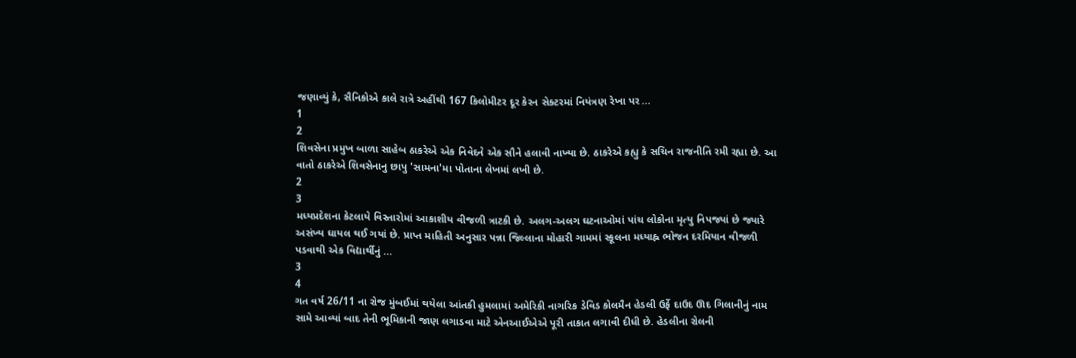જણાવ્યું કે, સૈનિકોએ કાલે રાત્રે અહીંથી 167 કિલોમીટર દૂર કેરન સેક્ટરમાં નિયંત્રણ રેખા પર ...
1
2
શિવસેના પ્રમુખ બાળા સાહેબ ઠાકરેએ એક નિવેદને એક સૌને હલાવી નાખ્યા છે. ઠાકરેએ કહ્યુ કે સચિન રાજનીતિ રમી રહ્યા છે. આ વાતો ઠાકરેએ શિવસેનાનુ છાપુ 'સામના'મા પોતાના લેખમાં લખી છે.
2
3
મધ્યપ્રદેશના કેટલાયે વિસ્તારોમાં આકાશીય વીજળી ત્રાટકી છે. અલગ-અલગ ઘટનાઓમાં પાંચ લોકોના મૃત્યુ નિપજ્યાં છે જ્યારે અસંખ્ય ઘાયલ થઈ ગયાં છે. પ્રાપ્ત માહિતી અનુસાર પન્ના જિલ્લાના મોહારી ગામમાં સ્કૂલના મધ્યાહ્ન ભોજન દરમિયાન વીજળી પડવાથી એક વિદ્યાર્થીનું ...
3
4
ગત વર્ષ 26/11 ના રોજ મુંબઈમાં થયેલા આંતકી હુમલામાં અમેરિકી નાગરિક ડેવિડ કોલમૈન હેડલી ઉર્ફે દાઉદ ઊદ ગિલાનીનું નામ સામે આવ્યાં બાદ તેની ભૂમિકાની જાણ લગાડવા માટે એનઆઈએએ પૂરી તાકાત લગાવી દીધી છે. હેડલીના રોલની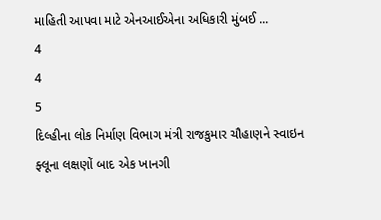માહિતી આપવા માટે એનઆઈએના અધિકારી મુંબઈ ...
4
4
5
દિલ્હીના લોક નિર્માણ વિભાગ મંત્રી રાજકુમાર ચૌહાણને સ્વાઇન ફ્લૂના લક્ષણોં બાદ એક ખાનગી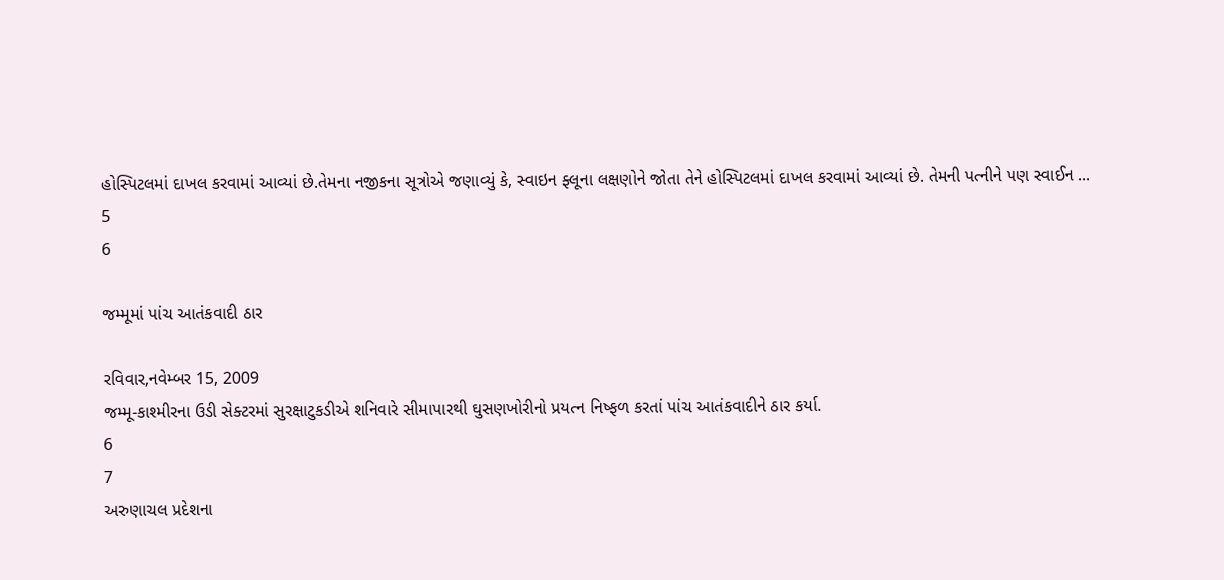હોસ્પિટલમાં દાખલ કરવામાં આવ્યાં છે.તેમના નજીકના સૂત્રોએ જણાવ્યું કે, સ્વાઇન ફ્લૂના લક્ષણોને જોતા તેને હોસ્પિટલમાં દાખલ કરવામાં આવ્યાં છે. તેમની પત્નીને પણ સ્વાઈન ...
5
6

જમ્મૂમાં પાંચ આતંકવાદી ઠાર

રવિવાર,નવેમ્બર 15, 2009
જમ્મૂ-કાશ્મીરના ઉડી સેક્ટરમાં સુરક્ષાટુકડીએ શનિવારે સીમાપારથી ઘુસણખોરીનો પ્રયત્ન નિષ્ફળ કરતાં પાંચ આતંકવાદીને ઠાર કર્યા.
6
7
અરુણાચલ પ્રદેશના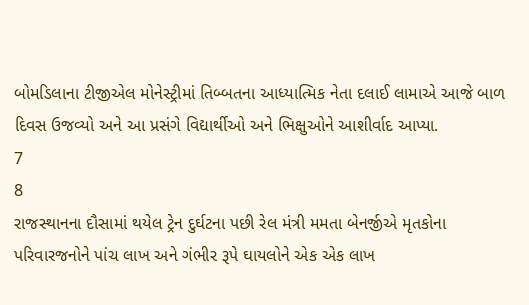બોમડિલાના ટીજીએલ મોનેસ્ટ્રીમાં તિબ્બતના આધ્યાત્મિક નેતા દલાઈ લામાએ આજે બાળ દિવસ ઉજવ્યો અને આ પ્રસંગે વિદ્યાર્થીઓ અને ભિક્ષુઓને આશીર્વાદ આપ્યા.
7
8
રાજસ્થાનના દૌસામાં થયેલ ટ્રેન દુર્ઘટના પછી રેલ મંત્રી મમતા બેનર્જીએ મૃતકોના પરિવારજનોને પાંચ લાખ અને ગંભીર રૂપે ઘાયલોને એક એક લાખ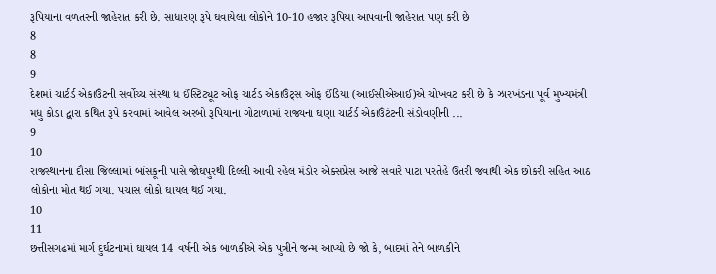રૂપિયાના વળતરની જાહેરાત કરી છે. સાધારણ રૂપે ઘવાયેલા લોકોને 10-10 હજાર રૂપિયા આપવાની જાહેરાત પણ કરી છે
8
8
9
દેશમાં ચાર્ટર્ડ એકાઉંટની સર્વોચ્ચ સંસ્થા ધ ઈંસ્ટિટ્યૂટ ઓફ ચાર્ટડ એકાઉંટ્સ ઓફ ઈંડિયા (આઈસીએઆઈ)એ ચોખવટ કરી છે કે ઝારખંડના પૂર્વ મુખ્યમંત્રી મધુ કોડા દ્વારા કથિત રૂપે કરવામાં આવેલ અરબો રૂપિયાના ગોટાળામાં રાજ્યના ઘણા ચાર્ટર્ડ એકાઉંટંટની સંડોવણીની ...
9
10
રાજસ્થાનના દૌસા જિલ્લામાં બાંસકૂની પાસે જોઘપુરથી દિલ્લી આવી રહેલ મંડોર એક્સપ્રેસ આજે સવારે પાટા પરતેહે ઉતરી જવાથી એક છોકરી સહિત આઠ લોકોના મોત થઈ ગયા. પચાસ લોકો ઘાયલ થઈ ગયા.
10
11
છત્તીસગઢમાં માર્ગ દુર્ઘટનામાં ઘાયલ 14 વર્ષની એક બાળકીએ એક પુત્રીને જન્મ આપ્યો છે જો કે, બાદમાં તેને બાળકીને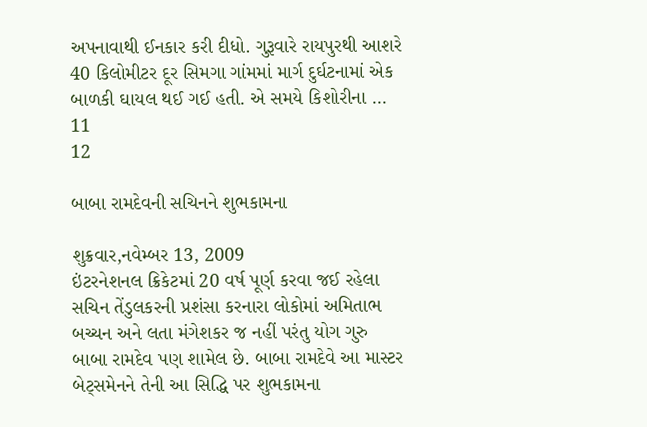અપનાવાથી ઈનકાર કરી દીધો. ગુરૂવારે રાયપુરથી આશરે 40 કિલોમીટર દૂર સિમગા ગાંમમાં માર્ગ દુર્ઘટનામાં એક બાળકી ઘાયલ થઈ ગઈ હતી. એ સમયે કિશોરીના ...
11
12

બાબા રામદેવની સચિનને શુભકામના

શુક્રવાર,નવેમ્બર 13, 2009
ઇંટરનેશનલ ક્રિકેટમાં 20 વર્ષ પૂર્ણ કરવા જઈ રહેલા સચિન તેંડુલકરની પ્રશંસા કરનારા લોકોમાં અમિતાભ બચ્ચન અને લતા મંગેશકર જ નહીં પરંતુ યોગ ગુરુ બાબા રામદેવ પણ શામેલ છે. બાબા રામદેવે આ માસ્ટર બેટ્સમેનને તેની આ સિદ્ધિ પર શુભકામના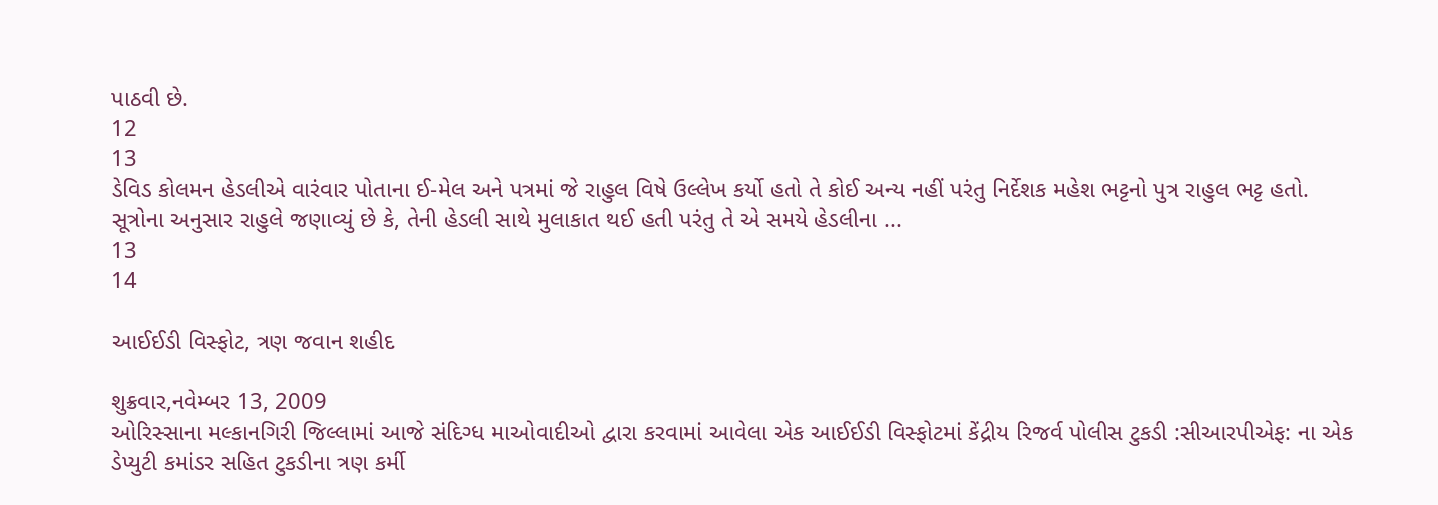પાઠવી છે.
12
13
ડેવિડ કોલમન હેડલીએ વારંવાર પોતાના ઈ-મેલ અને પત્રમાં જે રાહુલ વિષે ઉલ્લેખ કર્યો હતો તે કોઈ અન્ય નહીં પરંતુ નિર્દેશક મહેશ ભટ્ટનો પુત્ર રાહુલ ભટ્ટ હતો. સૂત્રોના અનુસાર રાહુલે જણાવ્યું છે કે, તેની હેડલી સાથે મુલાકાત થઈ હતી પરંતુ તે એ સમયે હેડલીના ...
13
14

આઈઈડી વિસ્ફોટ, ત્રણ જવાન શહીદ

શુક્રવાર,નવેમ્બર 13, 2009
ઓરિસ્સાના મલ્કાનગિરી જિલ્લામાં આજે સંદિગ્ધ માઓવાદીઓ દ્વારા કરવામાં આવેલા એક આઈઈડી વિસ્ફોટમાં કેંદ્રીય રિજર્વ પોલીસ ટુકડી :સીઆરપીએફ: ના એક ડેપ્યુટી કમાંડર સહિત ટુકડીના ત્રણ કર્મી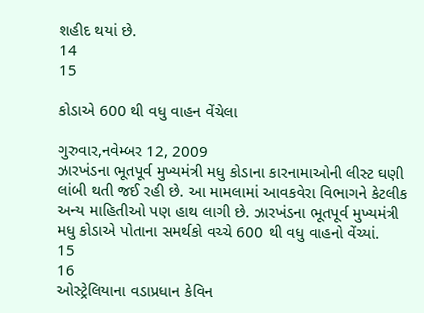શહીદ થયાં છે.
14
15

કોડાએ 600 થી વધુ વાહન વેંચેલા

ગુરુવાર,નવેમ્બર 12, 2009
ઝારખંડના ભૂતપૂર્વ મુખ્યમંત્રી મધુ કોડાના કારનામાઓની લીસ્ટ ઘણી લાંબી થતી જઈ રહી છે. આ મામલામાં આવકવેરા વિભાગને કેટલીક અન્ય માહિતીઓ પણ હાથ લાગી છે. ઝારખંડના ભૂતપૂર્વ મુખ્યમંત્રી મધુ કોડાએ પોતાના સમર્થકો વચ્ચે 600 થી વધુ વાહનો વેંચ્યાં.
15
16
ઓસ્ટ્રેલિયાના વડાપ્રધાન કેવિન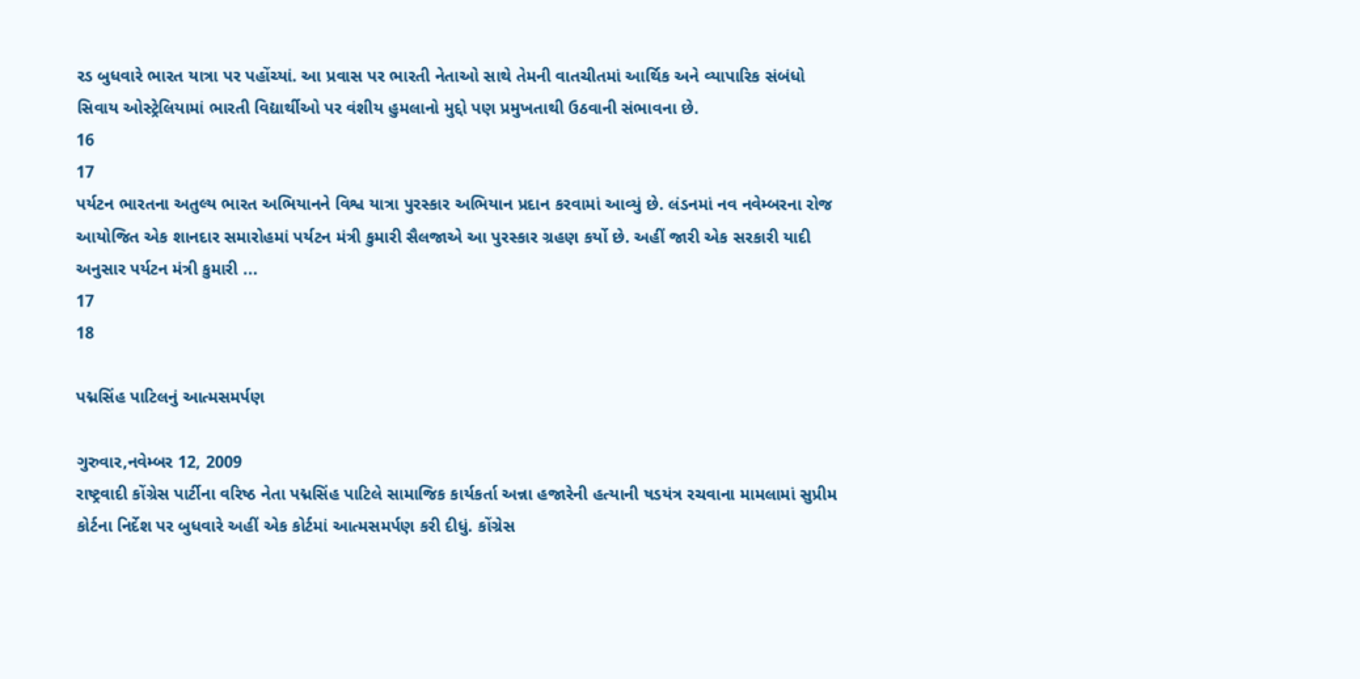રડ બુધવારે ભારત યાત્રા પર પહોંચ્યાં. આ પ્રવાસ પર ભારતી નેતાઓ સાથે તેમની વાતચીતમાં આર્થિક અને વ્યાપારિક સંબંધો સિવાય ઓસ્ટ્રેલિયામાં ભારતી વિદ્યાર્થીઓ પર વંશીય હુમલાનો મુદ્દો પણ પ્રમુખતાથી ઉઠવાની સંભાવના છે.
16
17
પર્યટન ભારતના અતુલ્ય ભારત અભિયાનને વિશ્વ યાત્રા પુરસ્કાર અભિયાન પ્રદાન કરવામાં આવ્યું છે. લંડનમાં નવ નવેમ્બરના રોજ આયોજિત એક શાનદાર સમારોહમાં પર્યટન મંત્રી કુમારી સૈલજાએ આ પુરસ્કાર ગ્રહણ કર્યો છે. અહીં જારી એક સરકારી યાદી અનુસાર પર્યટન મંત્રી કુમારી ...
17
18

પદ્મસિંહ પાટિલનું આત્મસમર્પણ

ગુરુવાર,નવેમ્બર 12, 2009
રાષ્ટ્રવાદી કોંગ્રેસ પાર્ટીના વરિષ્ઠ નેતા પદ્મસિંહ પાટિલે સામાજિક કાર્યકર્તા અન્ના હજારેની હત્યાની ષડયંત્ર રચવાના મામલામાં સુપ્રીમ કોર્ટના નિર્દેશ પર બુધવારે અહીં એક કોર્ટમાં આત્મસમર્પણ કરી દીધું. કોંગ્રેસ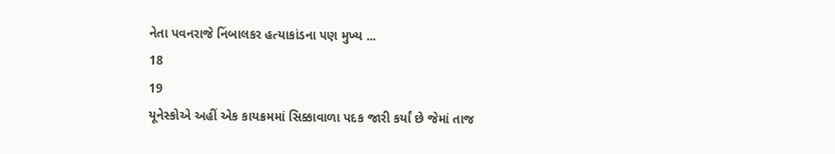નેતા પવનરાજે નિંબાલકર હત્યાકાંડના પણ મુખ્ય ...
18
19
યૂનેસ્કોએ અહીં એક કાયક્રમમાં સિક્કાવાળા પદક જારી કર્યાં છે જેમાં તાજ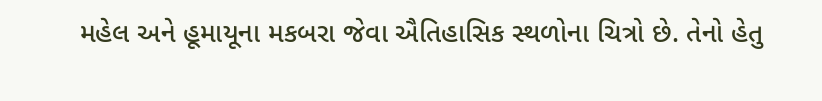મહેલ અને હૂમાયૂના મકબરા જેવા ઐતિહાસિક સ્થળોના ચિત્રો છે. તેનો હેતુ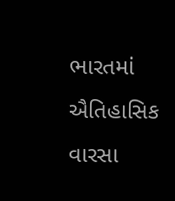ભારતમાં ઐતિહાસિક વારસા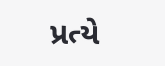પ્રત્યે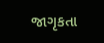જાગૃકતા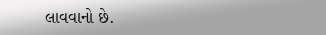લાવવાનો છે.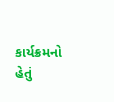કાર્યક્રમનો હેતું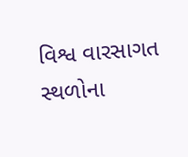વિશ્વ વારસાગત સ્થળોના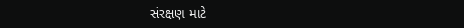સંરક્ષણ માટે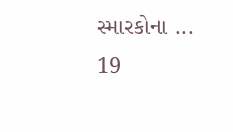સ્મારકોના ...
19